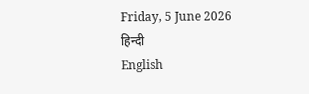Friday, 5 June 2026
हिन्दी
English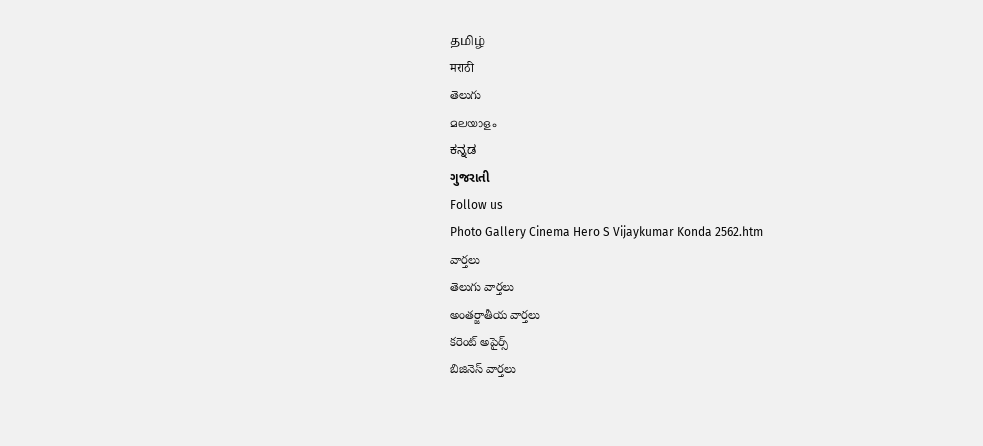தமிழ்
मराठी
తెలుగు
മലയാളം
ಕನ್ನಡ
ગુજરાતી
Follow us
Photo Gallery Cinema Hero S Vijaykumar Konda 2562.htm
వార్తలు
తెలుగు వార్తలు
అంతర్జాతీయ వార్తలు
కరెంట్ అపైర్స్
బిజినెస్ వార్తలు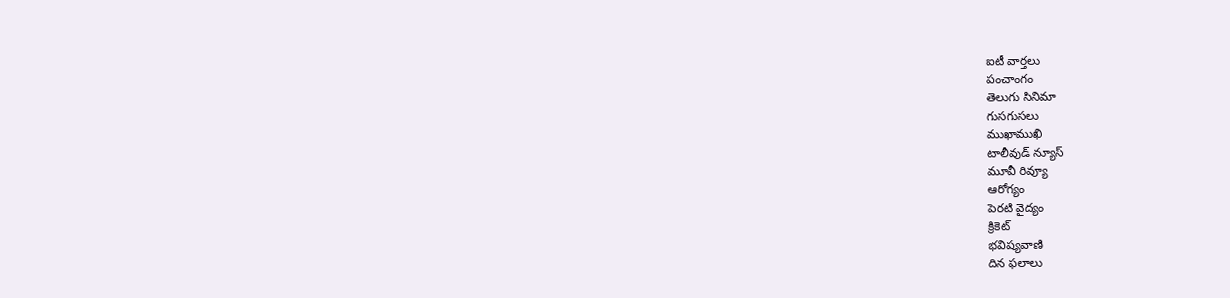ఐటీ వార్తలు
పంచాంగం
తెలుగు సినిమా
గుసగుసలు
ముఖాముఖి
టాలీవుడ్ న్యూస్
మూవీ రివ్యూ
ఆరోగ్యం
పెరటి వైద్యం
క్రికెట్
భవిష్యవాణి
దిన ఫలాలు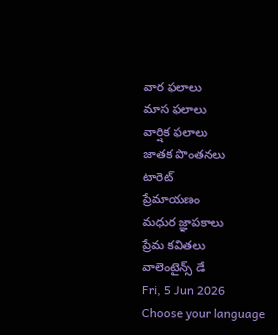వార ఫలాలు
మాస ఫలాలు
వార్షిక ఫలాలు
జాతక పొంతనలు
టారెట్
ప్రేమాయణం
మధుర జ్ఞాపకాలు
ప్రేమ కవితలు
వాలెంటైన్స్ డే
Fri, 5 Jun 2026
Choose your language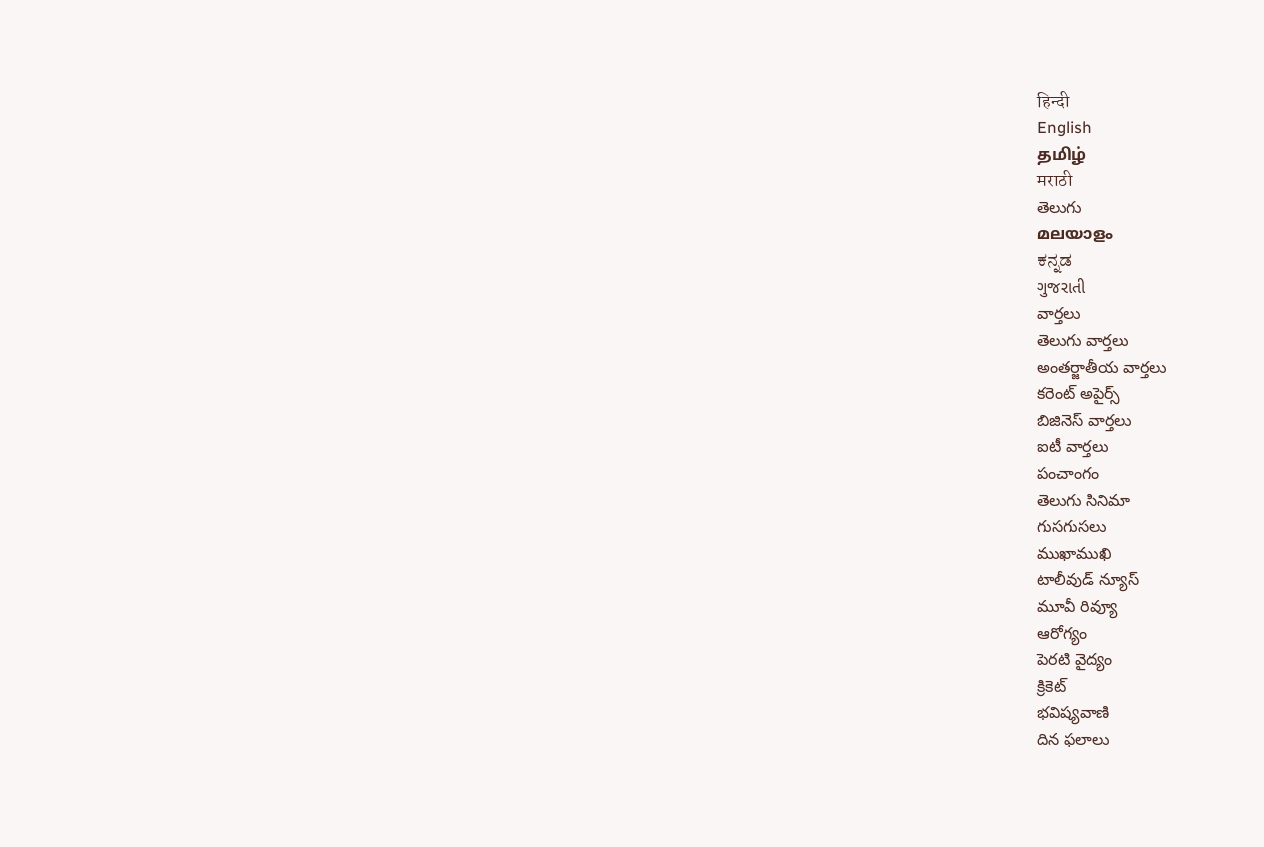हिन्दी
English
தமிழ்
मराठी
తెలుగు
മലയാളം
ಕನ್ನಡ
ગુજરાતી
వార్తలు
తెలుగు వార్తలు
అంతర్జాతీయ వార్తలు
కరెంట్ అపైర్స్
బిజినెస్ వార్తలు
ఐటీ వార్తలు
పంచాంగం
తెలుగు సినిమా
గుసగుసలు
ముఖాముఖి
టాలీవుడ్ న్యూస్
మూవీ రివ్యూ
ఆరోగ్యం
పెరటి వైద్యం
క్రికెట్
భవిష్యవాణి
దిన ఫలాలు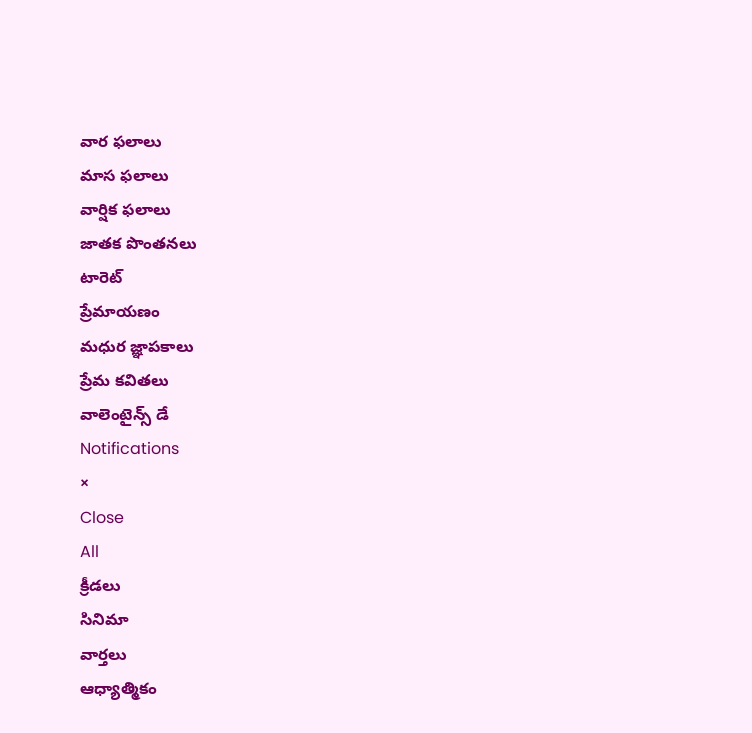వార ఫలాలు
మాస ఫలాలు
వార్షిక ఫలాలు
జాతక పొంతనలు
టారెట్
ప్రేమాయణం
మధుర జ్ఞాపకాలు
ప్రేమ కవితలు
వాలెంటైన్స్ డే
Notifications
×
Close
All
క్రీడలు
సినిమా
వార్తలు
ఆధ్యాత్మికం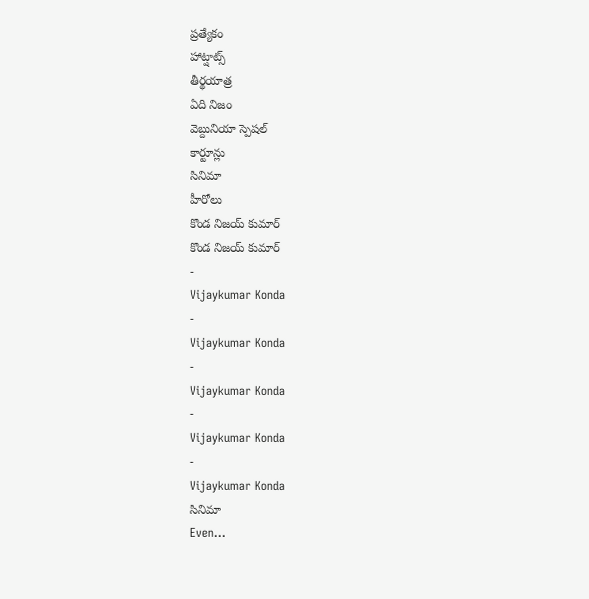ప్రత్యేకం
హాట్షాట్స్
తీర్థయాత్ర
ఏది నిజం
వెబ్దునియా స్పెషల్
కార్టూన్లు
సినిమా
హీరోలు
కొండ నిజయ్ కుమార్
కొండ నిజయ్ కుమార్
-
Vijaykumar Konda
-
Vijaykumar Konda
-
Vijaykumar Konda
-
Vijaykumar Konda
-
Vijaykumar Konda
సినిమా
Even...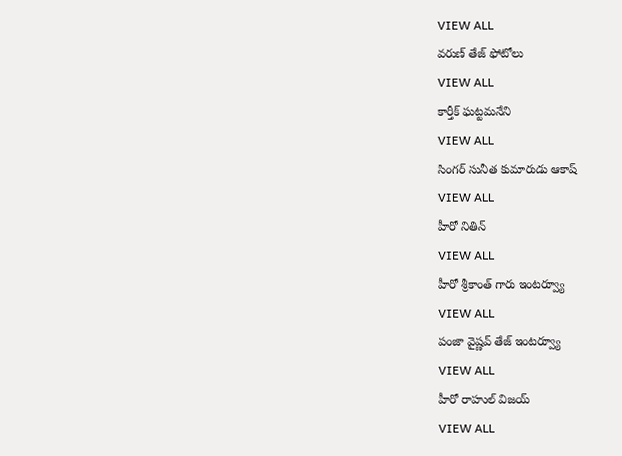VIEW ALL
వరుణ్ తేజ్ ఫోటోలు
VIEW ALL
కార్తీక్ ఘట్టమనేని
VIEW ALL
సింగర్ సునీత కుమారుడు ఆకాష్
VIEW ALL
హీరో నితిన్
VIEW ALL
హీరో శ్రీకాంత్ గారు ఇంటర్వ్యూ
VIEW ALL
పంజా వైష్ణవ్ తేజ్ ఇంటర్వ్యూ
VIEW ALL
హీరో రాహుల్ విజయ్
VIEW ALL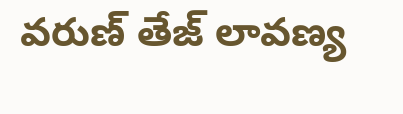వరుణ్ తేజ్ లావణ్య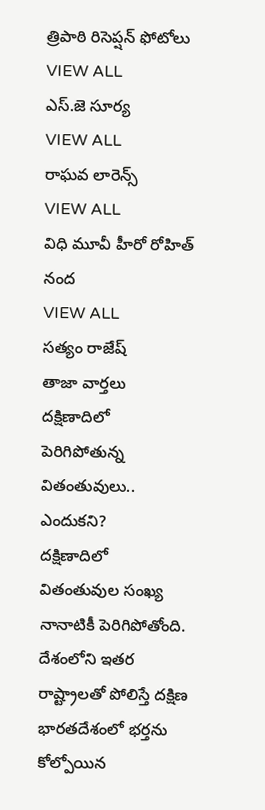త్రిపాఠి రిసెప్షన్ ఫోటోలు
VIEW ALL
ఎస్.జె సూర్య
VIEW ALL
రాఘవ లారెన్స్
VIEW ALL
విధి మూవీ హీరో రోహిత్ నంద
VIEW ALL
సత్యం రాజేష్
తాజా వార్తలు
దక్షిణాదిలో పెరిగిపోతున్న వితంతువులు.. ఎందుకని?
దక్షిణాదిలో వితంతువుల సంఖ్య నానాటికీ పెరిగిపోతోంది. దేశంలోని ఇతర రాష్ట్రాలతో పోలిస్తే దక్షిణ భారతదేశంలో భర్తను కోల్పోయిన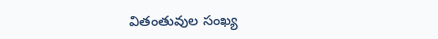వితంతువుల సంఖ్య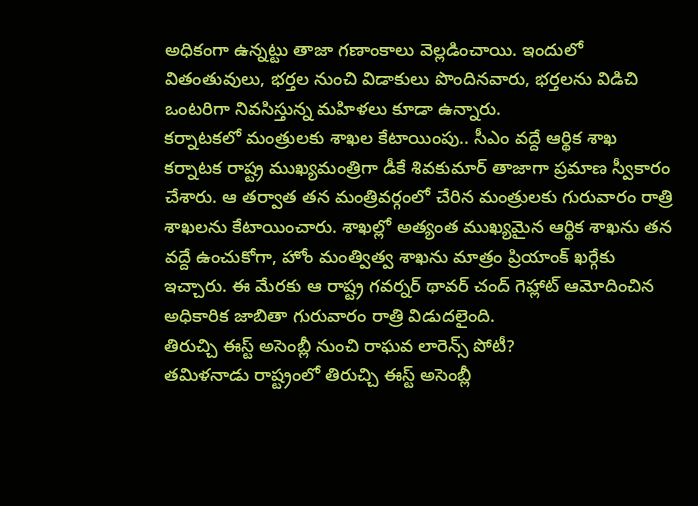అధికంగా ఉన్నట్టు తాజా గణాంకాలు వెల్లడించాయి. ఇందులో వితంతువులు, భర్తల నుంచి విడాకులు పొందినవారు, భర్తలను విడిచి ఒంటరిగా నివసిస్తున్న మహిళలు కూడా ఉన్నారు.
కర్నాటకలో మంత్రులకు శాఖల కేటాయింపు.. సీఎం వద్దే ఆర్థిక శాఖ
కర్నాటక రాష్ట్ర ముఖ్యమంత్రిగా డీకే శివకుమార్ తాజాగా ప్రమాణ స్వీకారం చేశారు. ఆ తర్వాత తన మంత్రివర్గంలో చేరిన మంత్రులకు గురువారం రాత్రి శాఖలను కేటాయించారు. శాఖల్లో అత్యంత ముఖ్యమైన ఆర్థిక శాఖను తన వద్దే ఉంచుకోగా, హోం మంత్విత్వ శాఖను మాత్రం ప్రియాంక్ ఖర్గేకు ఇచ్చారు. ఈ మేరకు ఆ రాష్ట్ర గవర్నర్ థావర్ చంద్ గెహ్లాట్ ఆమోదించిన అధికారిక జాబితా గురువారం రాత్రి విడుదలైంది.
తిరుచ్చి ఈస్ట్ అసెంబ్లీ నుంచి రాఘవ లారెన్స్ పోటీ?
తమిళనాడు రాష్ట్రంలో తిరుచ్చి ఈస్ట్ అసెంబ్లీ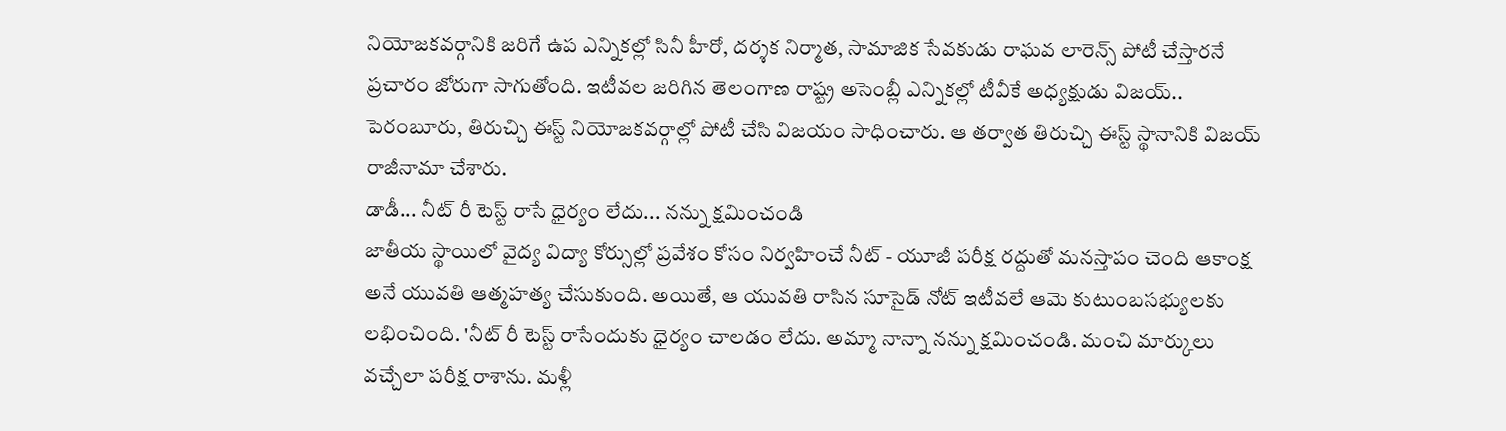నియోజకవర్గానికి జరిగే ఉప ఎన్నికల్లో సినీ హీరో, దర్శక నిర్మాత, సామాజిక సేవకుడు రాఘవ లారెన్స్ పోటీ చేస్తారనే ప్రచారం జోరుగా సాగుతోంది. ఇటీవల జరిగిన తెలంగాణ రాష్ట్ర అసెంబ్లీ ఎన్నికల్లో టీవీకే అధ్యక్షుడు విజయ్.. పెరంబూరు, తిరుచ్చి ఈస్ట్ నియోజకవర్గాల్లో పోటీ చేసి విజయం సాధించారు. ఆ తర్వాత తిరుచ్చి ఈస్ట్ స్థానానికి విజయ్ రాజీనామా చేశారు.
డాడీ... నీట్ రీ టెస్ట్ రాసే ధైర్యం లేదు... నన్ను క్షమించండి
జాతీయ స్థాయిలో వైద్య విద్యా కోర్సుల్లో ప్రవేశం కోసం నిర్వహించే నీట్ - యూజీ పరీక్ష రద్దుతో మనస్తాపం చెంది ఆకాంక్ష అనే యువతి ఆత్మహత్య చేసుకుంది. అయితే, ఆ యువతి రాసిన సూసైడ్ నోట్ ఇటీవలే ఆమె కుటుంబసభ్యులకు లభించింది. 'నీట్ రీ టెస్ట్ రాసేందుకు ధైర్యం చాలడం లేదు. అమ్మా నాన్నా నన్ను క్షమించండి. మంచి మార్కులు వచ్చేలా పరీక్ష రాశాను. మళ్లీ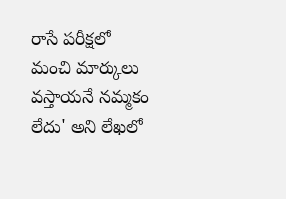రాసే పరీక్షలో మంచి మార్కులు వస్తాయనే నమ్మకం లేదు' అని లేఖలో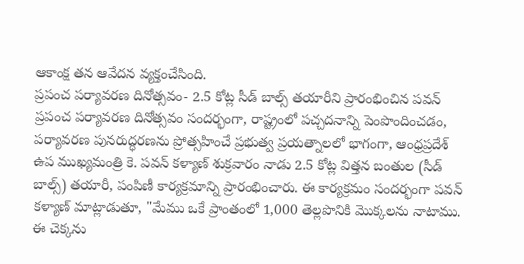ఆకాంక్ష తన ఆవేదన వ్యక్తంచేసింది.
ప్రపంచ పర్యావరణ దినోత్సవం- 2.5 కోట్ల సీడ్ బాల్స్ తయారీని ప్రారంభించిన పవన్
ప్రపంచ పర్యావరణ దినోత్సవం సందర్భంగా, రాష్ట్రంలో పచ్చదనాన్ని పెంపొందించడం, పర్యావరణ పునరుద్ధరణను ప్రోత్సహించే ప్రభుత్వ ప్రయత్నాలలో భాగంగా, ఆంధ్రప్రదేశ్ ఉప ముఖ్యమంత్రి కె. పవన్ కళ్యాణ్ శుక్రవారం నాడు 2.5 కోట్ల విత్తన బంతుల (సీడ్ బాల్స్) తయారీ, పంపిణీ కార్యక్రమాన్ని ప్రారంభించారు. ఈ కార్యక్రమం సందర్భంగా పవన్ కళ్యాణ్ మాట్లాడుతూ, "మేము ఒకే ప్రాంతంలో 1,000 తెల్లపొనికి మొక్కలను నాటాము. ఈ చెక్కను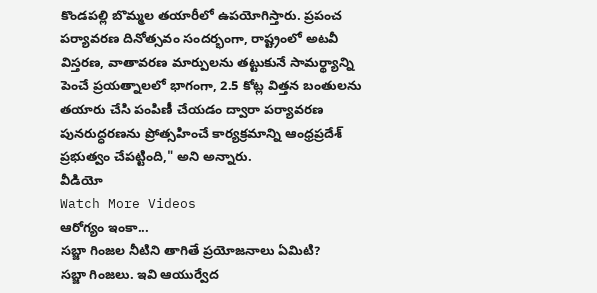కొండపల్లి బొమ్మల తయారీలో ఉపయోగిస్తారు. ప్రపంచ పర్యావరణ దినోత్సవం సందర్భంగా, రాష్ట్రంలో అటవీ విస్తరణ, వాతావరణ మార్పులను తట్టుకునే సామర్థ్యాన్ని పెంచే ప్రయత్నాలలో భాగంగా, 2.5 కోట్ల విత్తన బంతులను తయారు చేసి పంపిణీ చేయడం ద్వారా పర్యావరణ పునరుద్ధరణను ప్రోత్సహించే కార్యక్రమాన్ని ఆంధ్రప్రదేశ్ ప్రభుత్వం చేపట్టింది," అని అన్నారు.
వీడియో
Watch More Videos
ఆరోగ్యం ఇంకా...
సబ్జా గింజల నీటిని తాగితే ప్రయోజనాలు ఏమిటి?
సబ్జా గింజలు. ఇవి ఆయుర్వేద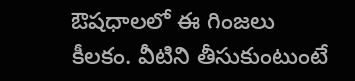ఔషధాలలో ఈ గింజలు కీలకం. వీటిని తీసుకుంటుంటే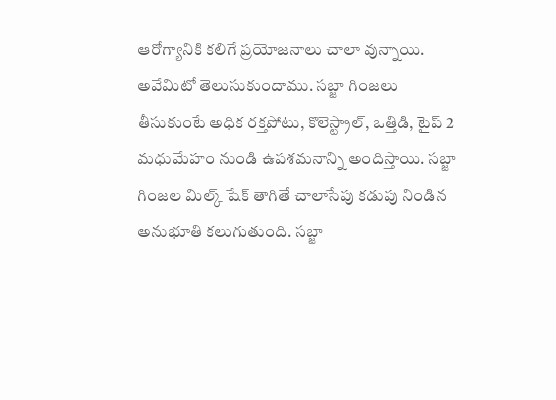ఆరోగ్యానికి కలిగే ప్రయోజనాలు చాలా వున్నాయి. అవేమిటో తెలుసుకుందాము. సబ్జా గింజలు తీసుకుంటే అధిక రక్తపోటు, కొలెస్ట్రాల్, ఒత్తిడి, టైప్ 2 మధుమేహం నుండి ఉపశమనాన్ని అందిస్తాయి. సబ్జా గింజల మిల్క్ షేక్ తాగితే చాలాసేపు కడుపు నిండిన అనుభూతి కలుగుతుంది. సబ్జా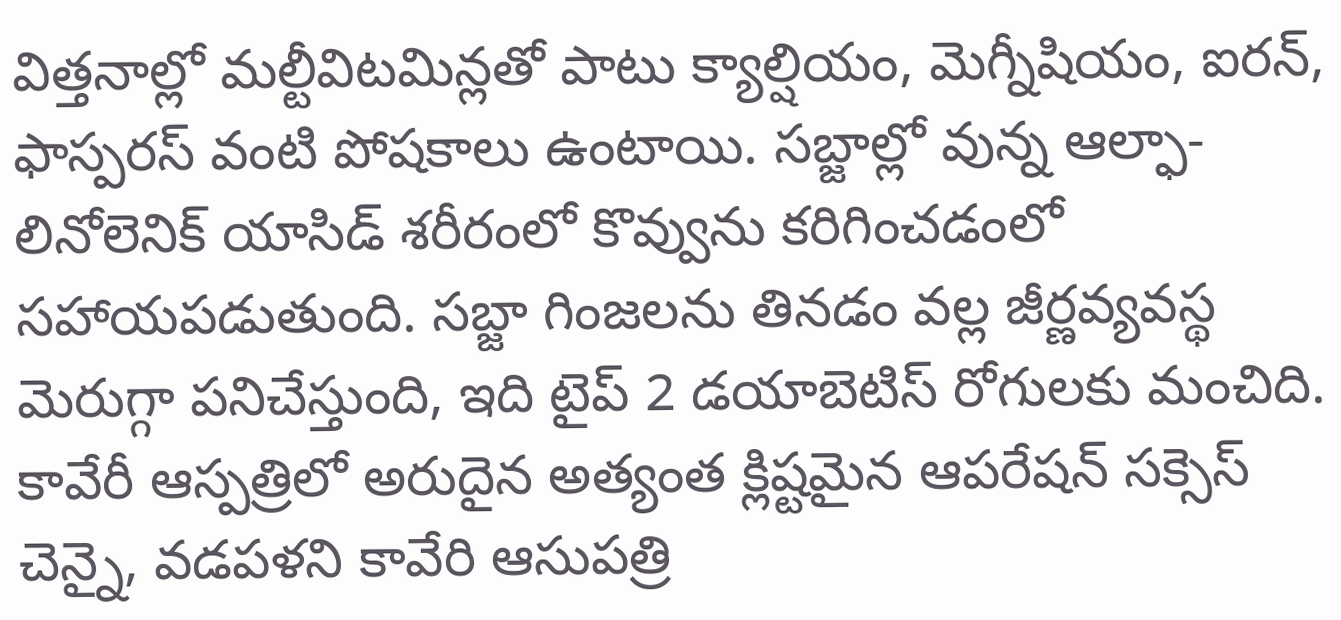విత్తనాల్లో మల్టీవిటమిన్లతో పాటు క్యాల్షియం, మెగ్నీషియం, ఐరన్, ఫాస్పరస్ వంటి పోషకాలు ఉంటాయి. సబ్జాల్లో వున్న ఆల్ఫా-లినోలెనిక్ యాసిడ్ శరీరంలో కొవ్వును కరిగించడంలో సహాయపడుతుంది. సబ్జా గింజలను తినడం వల్ల జీర్ణవ్యవస్థ మెరుగ్గా పనిచేస్తుంది, ఇది టైప్ 2 డయాబెటిస్ రోగులకు మంచిది.
కావేరీ ఆస్పత్రిలో అరుదైన అత్యంత క్లిష్టమైన ఆపరేషన్ సక్సెస్
చెన్నై, వడపళని కావేరి ఆసుపత్రి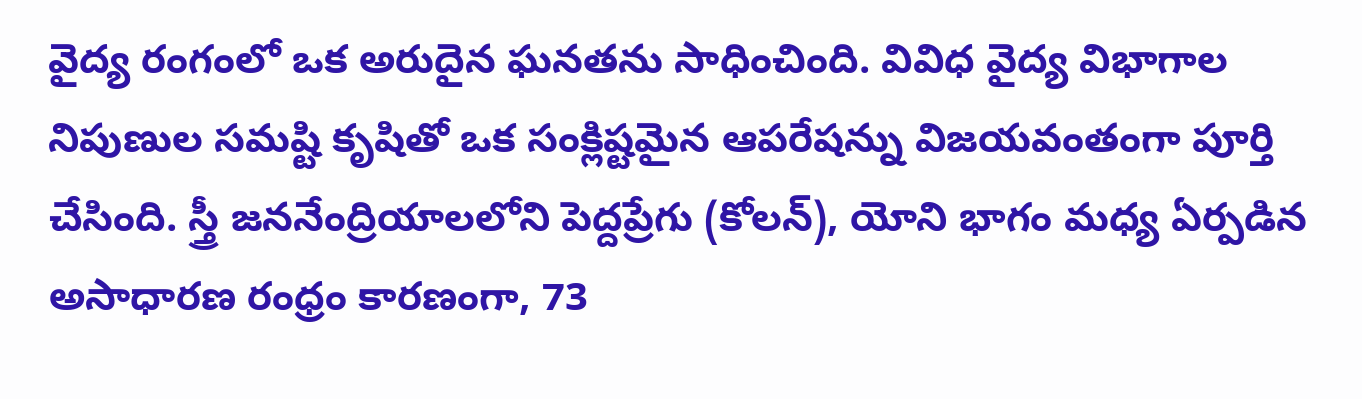వైద్య రంగంలో ఒక అరుదైన ఘనతను సాధించింది. వివిధ వైద్య విభాగాల నిపుణుల సమష్టి కృషితో ఒక సంక్లిష్టమైన ఆపరేషన్ను విజయవంతంగా పూర్తి చేసింది. స్త్రీ జననేంద్రియాలలోని పెద్దప్రేగు (కోలన్), యోని భాగం మధ్య ఏర్పడిన అసాధారణ రంధ్రం కారణంగా, 73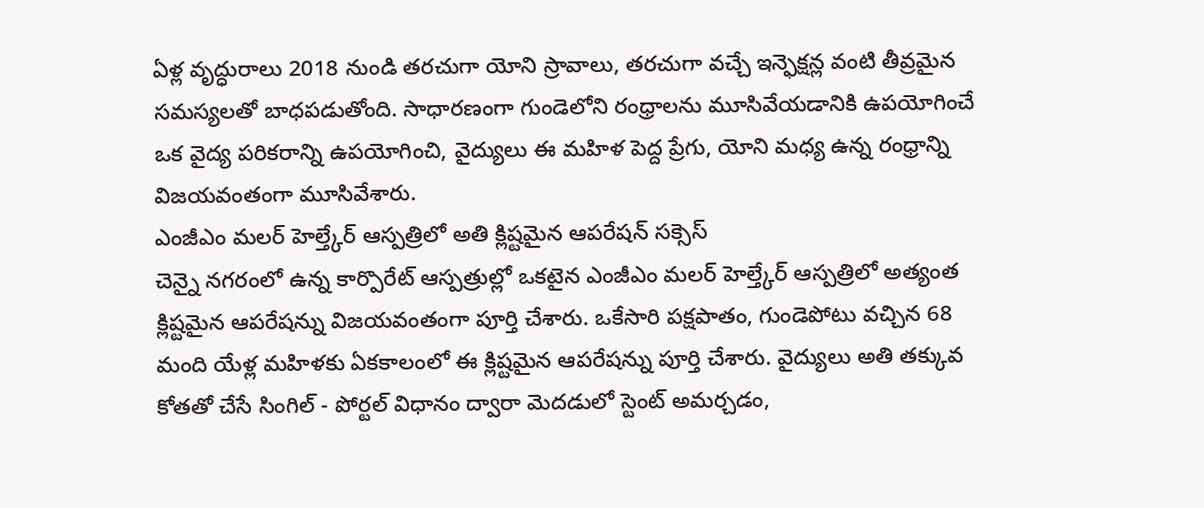ఏళ్ల వృద్ధురాలు 2018 నుండి తరచుగా యోని స్రావాలు, తరచుగా వచ్చే ఇన్ఫెక్షన్ల వంటి తీవ్రమైన సమస్యలతో బాధపడుతోంది. సాధారణంగా గుండెలోని రంధ్రాలను మూసివేయడానికి ఉపయోగించే ఒక వైద్య పరికరాన్ని ఉపయోగించి, వైద్యులు ఈ మహిళ పెద్ద ప్రేగు, యోని మధ్య ఉన్న రంధ్రాన్ని విజయవంతంగా మూసివేశారు.
ఎంజీఎం మలర్ హెల్త్కేర్ ఆస్పత్రిలో అతి క్లిష్టమైన ఆపరేషన్ సక్సెస్
చెన్నై నగరంలో ఉన్న కార్పొరేట్ ఆస్పత్రుల్లో ఒకటైన ఎంజీఎం మలర్ హెల్త్కేర్ ఆస్పత్రిలో అత్యంత క్లిష్టమైన ఆపరేషన్ను విజయవంతంగా పూర్తి చేశారు. ఒకేసారి పక్షపాతం, గుండెపోటు వచ్చిన 68 మంది యేళ్ల మహిళకు ఏకకాలంలో ఈ క్లిష్టమైన ఆపరేషన్ను పూర్తి చేశారు. వైద్యులు అతి తక్కువ కోతతో చేసే సింగిల్ - పోర్టల్ విధానం ద్వారా మెదడులో స్టెంట్ అమర్చడం,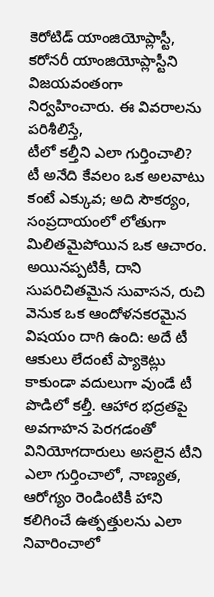కెరోటిడ్ యాంజియోప్లాస్టీ, కరోనరీ యాంజియోప్లాస్టీని విజయవంతంగా నిర్వహించారు. ఈ వివరాలను పరిశీలిస్తే,
టీలో కల్తీని ఎలా గుర్తించాలి?
టీ అనేది కేవలం ఒక అలవాటు కంటే ఎక్కువ; అది సౌకర్యం, సంప్రదాయంలో లోతుగా మిలితమైపోయిన ఒక ఆచారం. అయినప్పటికీ, దాని సుపరిచితమైన సువాసన, రుచి వెనుక ఒక ఆందోళనకరమైన విషయం దాగి ఉంది: అదే టీ ఆకులు లేదంటే ప్యాకెట్లు కాకుండా వదులుగా వుండే టీ పొడిలో కల్తీ. ఆహార భద్రతపై అవగాహన పెరగడంతో వినియోగదారులు అసలైన టీని ఎలా గుర్తించాలో, నాణ్యత, ఆరోగ్యం రెండింటికీ హాని కలిగించే ఉత్పత్తులను ఎలా నివారించాలో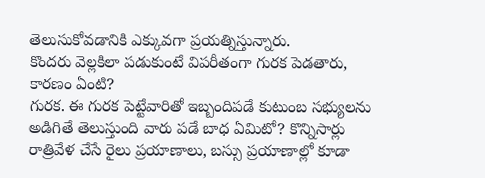తెలుసుకోవడానికి ఎక్కువగా ప్రయత్నిస్తున్నారు.
కొందరు వెల్లకిలా పడుకుంటే విపరీతంగా గురక పెడతారు, కారణం ఏంటి?
గురక. ఈ గురక పెట్టేవారితో ఇబ్బందిపడే కుటుంబ సభ్యులను అడిగితే తెలుస్తుంది వారు పడే బాధ ఏమిటో? కొన్నిసార్లు రాత్రివేళ చేసే రైలు ప్రయాణాలు, బస్సు ప్రయాణాల్లో కూడా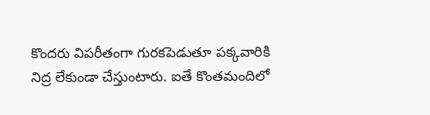కొందరు విపరీతంగా గురకపెడుతూ పక్కవారికి నిద్ర లేకుండా చేస్తుంటారు. ఐతే కొంతమందిలో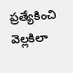ప్రత్యేకించి వెల్లకిలా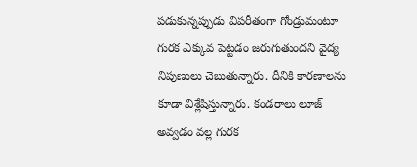పడుకున్నప్పుడు విపరీతంగా గోండ్రుమంటూ గురక ఎక్కువ పెట్టడం జరుగుతుందని వైద్య నిపుణులు చెబుతున్నారు. దీనికి కారణాలను కూడా విశ్లేషిస్తున్నారు. కండరాలు లూజ్ అవ్వడం వల్ల గురక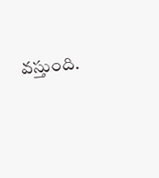వస్తుంది.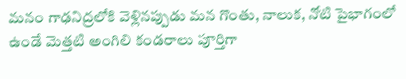మనం గాఢనిద్రలోకి వెళ్లినప్పుడు మన గొంతు, నాలుక, నోటి పైభాగంలో ఉండే మెత్తటి అంగిలి కండరాలు పూర్తిగా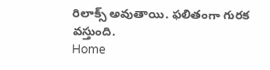రిలాక్స్ అవుతాయి. ఫలితంగా గురక వస్తుంది.
Home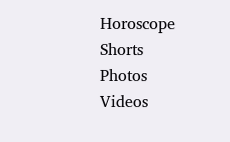Horoscope
Shorts
Photos
Videos